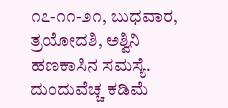೧೭-೧೧-೨೧, ಬುಧವಾರ, ತ್ರಯೋದಶಿ, ಅಶ್ವಿನಿ
ಹಣಕಾಸಿನ ಸಮಸ್ಯೆ. ದುಂದುವೆಚ್ಚ ಕಡಿಮೆ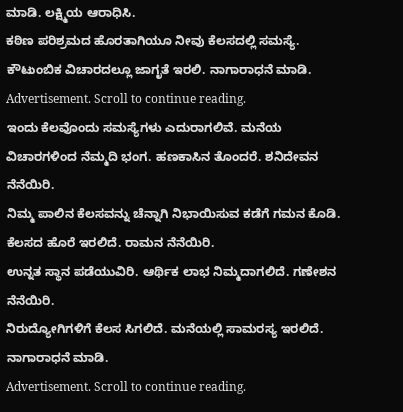ಮಾಡಿ. ಲಕ್ಷ್ಮಿಯ ಆರಾಧಿಸಿ.
ಕಠಿಣ ಪರಿಶ್ರಮದ ಹೊರತಾಗಿಯೂ ನೀವು ಕೆಲಸದಲ್ಲಿ ಸಮಸ್ಯೆ. ಕೌಟುಂಬಿಕ ವಿಚಾರದಲ್ಲೂ ಜಾಗೃತೆ ಇರಲಿ. ನಾಗಾರಾಧನೆ ಮಾಡಿ.
Advertisement. Scroll to continue reading.
ಇಂದು ಕೆಲವೊಂದು ಸಮಸ್ಯೆಗಳು ಎದುರಾಗಲಿವೆ. ಮನೆಯ ವಿಚಾರಗಳಿಂದ ನೆಮ್ಮದಿ ಭಂಗ. ಹಣಕಾಸಿನ ತೊಂದರೆ. ಶನಿದೇವನ ನೆನೆಯಿರಿ.
ನಿಮ್ಮ ಪಾಲಿನ ಕೆಲಸವನ್ನು ಚೆನ್ನಾಗಿ ನಿಭಾಯಿಸುವ ಕಡೆಗೆ ಗಮನ ಕೊಡಿ. ಕೆಲಸದ ಹೊರೆ ಇರಲಿದೆ. ರಾಮನ ನೆನೆಯಿರಿ.
ಉನ್ನತ ಸ್ಥಾನ ಪಡೆಯುವಿರಿ. ಆರ್ಥಿಕ ಲಾಭ ನಿಮ್ಮದಾಗಲಿದೆ. ಗಣೇಶನ ನೆನೆಯಿರಿ.
ನಿರುದ್ಯೋಗಿಗಳಿಗೆ ಕೆಲಸ ಸಿಗಲಿದೆ. ಮನೆಯಲ್ಲಿ ಸಾಮರಸ್ಯ ಇರಲಿದೆ. ನಾಗಾರಾಧನೆ ಮಾಡಿ.
Advertisement. Scroll to continue reading.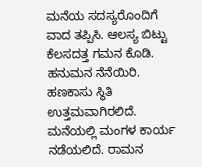ಮನೆಯ ಸದಸ್ಯರೊಂದಿಗೆ ವಾದ ತಪ್ಪಿಸಿ. ಆಲಸ್ಯ ಬಿಟ್ಟು ಕೆಲಸದತ್ತ ಗಮನ ಕೊಡಿ. ಹನುಮನ ನೆನೆಯಿರಿ.
ಹಣಕಾಸು ಸ್ಥಿತಿ ಉತ್ತಮವಾಗಿರಲಿದೆ. ಮನೆಯಲ್ಲಿ ಮಂಗಳ ಕಾರ್ಯ ನಡೆಯಲಿದೆ. ರಾಮನ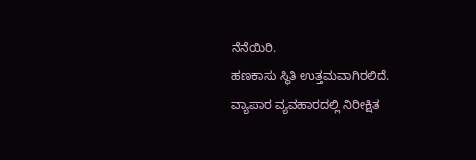ನೆನೆಯಿರಿ.
ಹಣಕಾಸು ಸ್ಥಿತಿ ಉತ್ತಮವಾಗಿರಲಿದೆ. ವ್ಯಾಪಾರ ವ್ಯವಹಾರದಲ್ಲಿ ನಿರೀಕ್ಷಿತ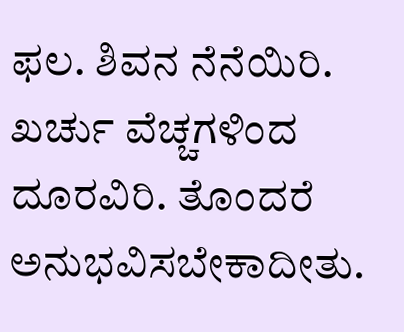ಫಲ. ಶಿವನ ನೆನೆಯಿರಿ.
ಖರ್ಚು ವೆಚ್ಚಗಳಿಂದ ದೂರವಿರಿ. ತೊಂದರೆ ಅನುಭವಿಸಬೇಕಾದೀತು.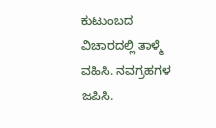ಕುಟುಂಬದ ವಿಚಾರದಲ್ಲಿ ತಾಳ್ಮೆ ವಹಿಸಿ. ನವಗ್ರಹಗಳ ಜಪಿಸಿ.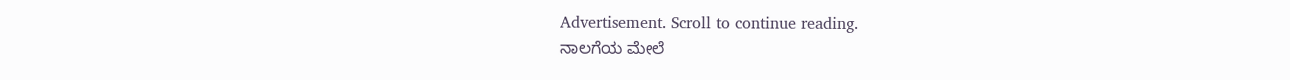Advertisement. Scroll to continue reading.
ನಾಲಗೆಯ ಮೇಲೆ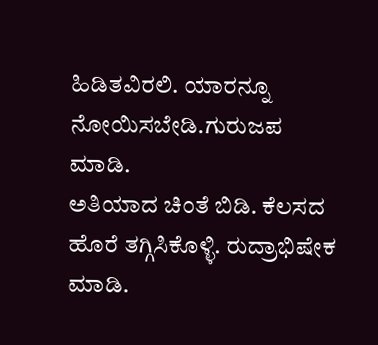ಹಿಡಿತವಿರಲಿ. ಯಾರನ್ನೂ ನೋಯಿಸಬೇಡಿ.ಗುರುಜಪ ಮಾಡಿ.
ಅತಿಯಾದ ಚಿಂತೆ ಬಿಡಿ. ಕೆಲಸದ ಹೊರೆ ತಗ್ಗಿಸಿಕೊಳ್ಳಿ. ರುದ್ರಾಭಿಷೇಕ ಮಾಡಿ.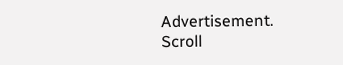Advertisement. Scroll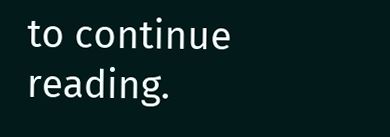to continue reading.